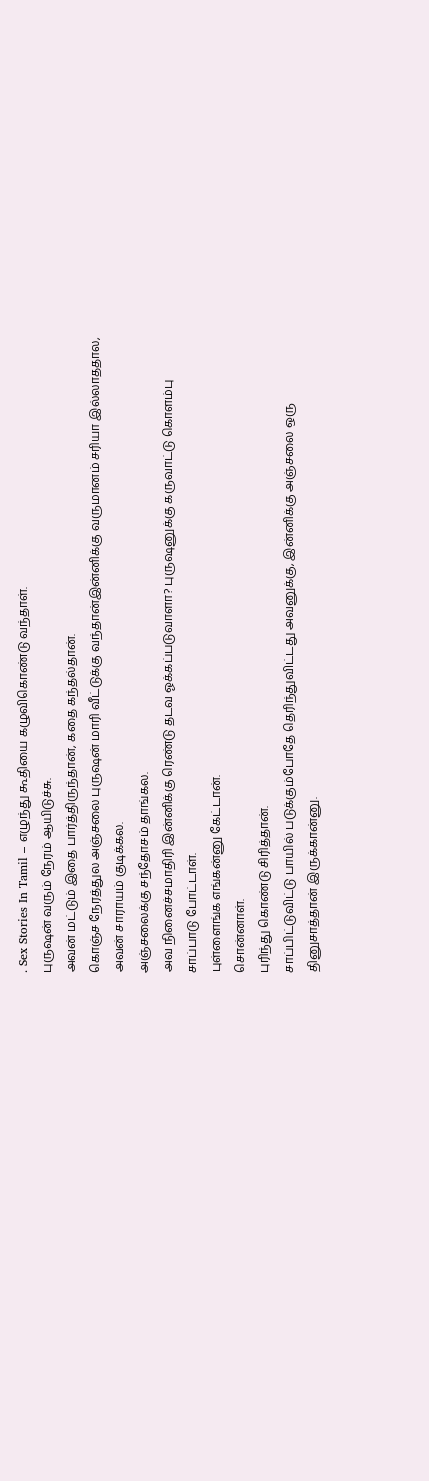. Sex Stories In Tamil – எழுந்து கூதியை கழுவிகொண்டு வந்தாள்.
புருஷன் வரும் நேரம் ஆயிடுச்சு.
அவன் மட்டும் இதை பார்த்திருந்தான், கதை கந்தல்தான்.
கொஞ்ச நேரத்துல அஞ்சலை புருஷன் மாரி வீட்டுக்கு வந்தான்இன்னிக்கு வருமானம் சரியா இல்லாததால, அவன் சாராயம் குடிக்கல.
அஞ்சலைக்கு சந்தோசம் தாங்கல.
அவ நினைச்சமாதிரி இன்னிக்கு ரெண்டு தடவ ஓக்கப்படுவாளா? புருஷனுக்கு கருவாட்டு கொளம்பு சாப்பாடு போட்டாள்.
புள்ளைங்க எங்கன்னு கேட்டான்.
சொன்னாள்.
புரிந்து கொண்டு சிரித்தான்.
சாப்பிட்டுவிட்டு பாயில் படுக்கும்போதே தெரிந்துவிட்டது அவனுக்கு, இன்னிக்கு அஞ்சலை ஒரு தினுசாத்தான் இருக்கான்னு.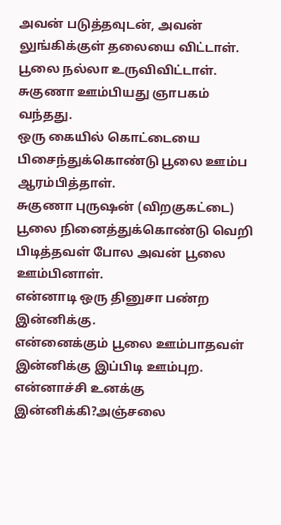அவன் படுத்தவுடன், அவன் லுங்கிக்குள் தலையை விட்டாள்.
பூலை நல்லா உருவிவிட்டாள்.
சுகுணா ஊம்பியது ஞாபகம் வந்தது.
ஒரு கையில் கொட்டையை பிசைந்துக்கொண்டு பூலை ஊம்ப ஆரம்பித்தாள்.
சுகுணா புருஷன் (விறகுகட்டை) பூலை நினைத்துக்கொண்டு வெறி பிடித்தவள் போல அவன் பூலை ஊம்பினாள்.
என்னாடி ஒரு தினுசா பண்ற இன்னிக்கு.
என்னைக்கும் பூலை ஊம்பாதவள் இன்னிக்கு இப்பிடி ஊம்புற.
என்னாச்சி உனக்கு இன்னிக்கி?அஞ்சலை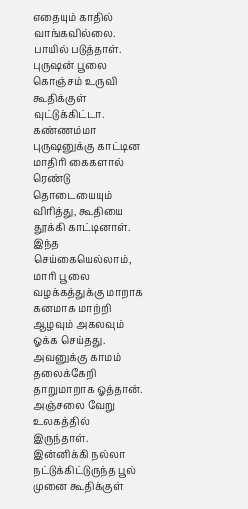எதையும் காதில் வாங்கவில்லை.
பாயில் படுத்தாள்.
புருஷன் பூலை கொஞ்சம் உருவி கூதிக்குள் வுட்டுக்கிட்டா.
கண்ணம்மா புருஷனுக்கு காட்டின மாதிரி கைகளால் ரெண்டு தொடையையும் விரித்து, கூதியை தூக்கி காட்டினாள்.
இந்த செய்கையெல்லாம், மாரி பூலை வழக்கத்துக்கு மாறாக கனமாக மாற்றி ஆழவும் அகலவும் ஓக்க செய்தது.
அவனுக்கு காமம் தலைக்கேறி தாறுமாறாக ஓத்தான்.
அஞ்சலை வேறு உலகத்தில் இருந்தாள்.
இன்னிக்கி நல்லா நட்டுக்கிட்டுருந்த பூல் முனை கூதிக்குள்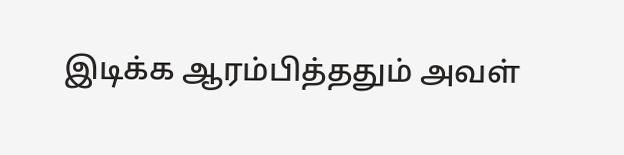இடிக்க ஆரம்பித்ததும் அவள்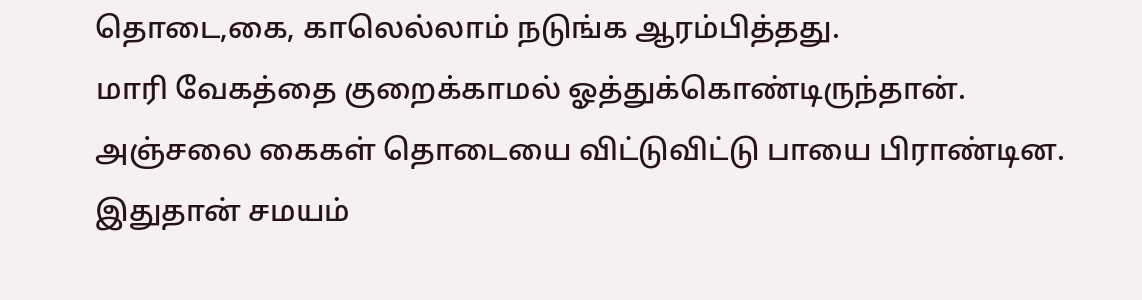தொடை,கை, காலெல்லாம் நடுங்க ஆரம்பித்தது.
மாரி வேகத்தை குறைக்காமல் ஓத்துக்கொண்டிருந்தான்.
அஞ்சலை கைகள் தொடையை விட்டுவிட்டு பாயை பிராண்டின.
இதுதான் சமயம்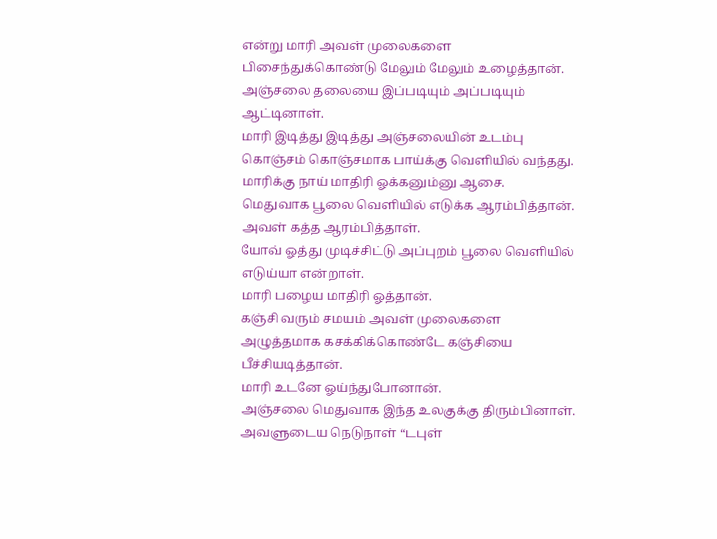என்று மாரி அவள் முலைகளை பிசைந்துக்கொண்டு மேலும் மேலும் உழைத்தான்.
அஞ்சலை தலையை இப்படியும் அப்படியும் ஆட்டினாள்.
மாரி இடித்து இடித்து அஞ்சலையின் உடம்பு கொஞ்சம் கொஞ்சமாக பாய்க்கு வெளியில் வந்தது.
மாரிக்கு நாய் மாதிரி ஓக்கனும்னு ஆசை.
மெதுவாக பூலை வெளியில் எடுக்க ஆரம்பித்தான்.
அவள் கத்த ஆரம்பித்தாள்.
யோவ் ஓத்து முடிச்சிட்டு அப்புறம் பூலை வெளியில் எடுய்யா என்றாள்.
மாரி பழைய மாதிரி ஓத்தான்.
கஞ்சி வரும் சமயம் அவள் முலைகளை அழுத்தமாக கசக்கிக்கொண்டே கஞ்சியை பீச்சியடித்தான்.
மாரி உடனே ஓய்ந்துபோனான்.
அஞ்சலை மெதுவாக இந்த உலகுக்கு திரும்பினாள்.
அவளுடைய நெடுநாள் “டபுள்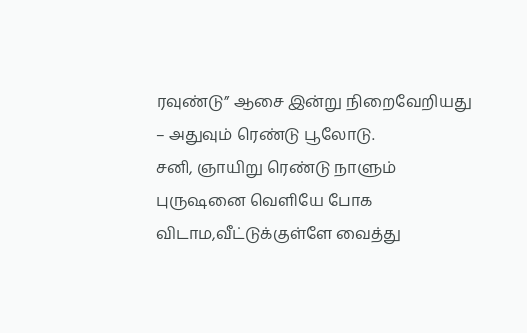ரவுண்டு” ஆசை இன்று நிறைவேறியது – அதுவும் ரெண்டு பூலோடு.
சனி, ஞாயிறு ரெண்டு நாளும் புருஷனை வெளியே போக விடாம,வீட்டுக்குள்ளே வைத்து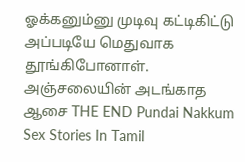ஓக்கனும்னு முடிவு கட்டிகிட்டு அப்படியே மெதுவாக தூங்கிபோனாள்.
அஞ்சலையின் அடங்காத ஆசை THE END Pundai Nakkum Sex Stories In Tamil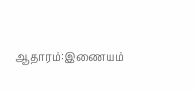ஆதாரம்:இணையம்